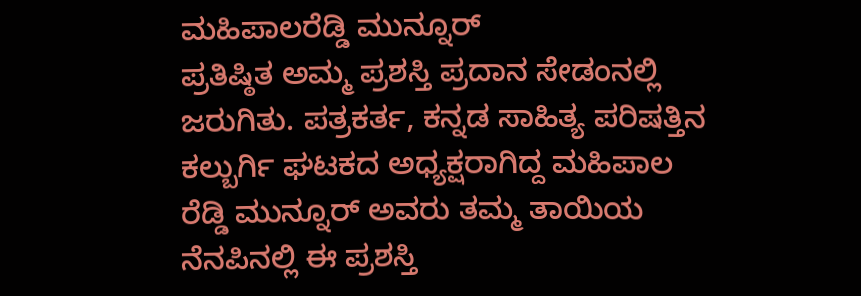ಮಹಿಪಾಲರೆಡ್ಡಿ ಮುನ್ನೂರ್
ಪ್ರತಿಷ್ಠಿತ ಅಮ್ಮ ಪ್ರಶಸ್ತಿ ಪ್ರದಾನ ಸೇಡಂನಲ್ಲಿ ಜರುಗಿತು. ಪತ್ರಕರ್ತ, ಕನ್ನಡ ಸಾಹಿತ್ಯ ಪರಿಷತ್ತಿನ ಕಲ್ಬುರ್ಗಿ ಘಟಕದ ಅಧ್ಯಕ್ಷರಾಗಿದ್ದ ಮಹಿಪಾಲ ರೆಡ್ಡಿ ಮುನ್ನೂರ್ ಅವರು ತಮ್ಮ ತಾಯಿಯ ನೆನಪಿನಲ್ಲಿ ಈ ಪ್ರಶಸ್ತಿ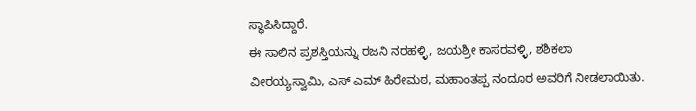ಸ್ಥಾಪಿಸಿದ್ದಾರೆ.
ಈ ಸಾಲಿನ ಪ್ರಶಸ್ತಿಯನ್ನು ರಜನಿ ನರಹಳ್ಳಿ, ಜಯಶ್ರೀ ಕಾಸರವಳ್ಳಿ, ಶಶಿಕಲಾ ವೀರಯ್ಯಸ್ವಾಮಿ, ಎಸ್ ಎಮ್ ಹಿರೇಮಠ, ಮಹಾಂತಪ್ಪ ನಂದೂರ ಅವರಿಗೆ ನೀಡಲಾಯಿತು.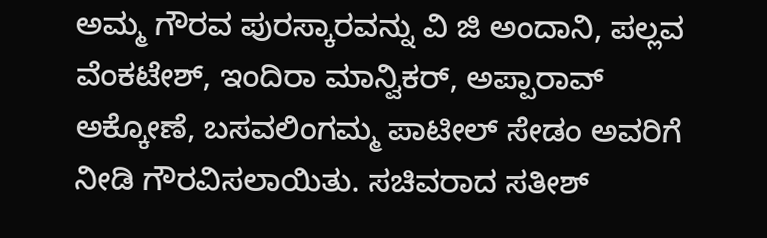ಅಮ್ಮ ಗೌರವ ಪುರಸ್ಕಾರವನ್ನು ವಿ ಜಿ ಅಂದಾನಿ, ಪಲ್ಲವ ವೆಂಕಟೇಶ್, ಇಂದಿರಾ ಮಾನ್ವಿಕರ್, ಅಪ್ಪಾರಾವ್ ಅಕ್ಕೋಣೆ, ಬಸವಲಿಂಗಮ್ಮ ಪಾಟೀಲ್ ಸೇಡಂ ಅವರಿಗೆ ನೀಡಿ ಗೌರವಿಸಲಾಯಿತು. ಸಚಿವರಾದ ಸತೀಶ್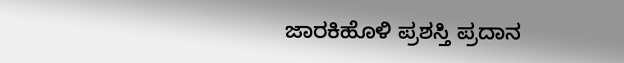ಜಾರಕಿಹೊಳಿ ಪ್ರಶಸ್ತಿ ಪ್ರದಾನ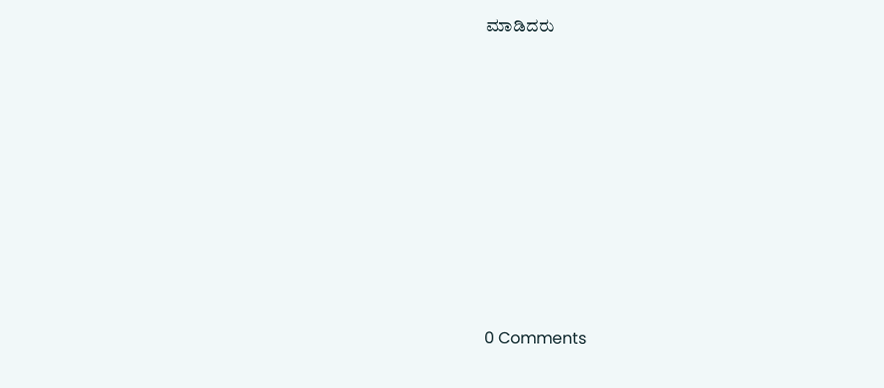ಮಾಡಿದರು














0 Comments